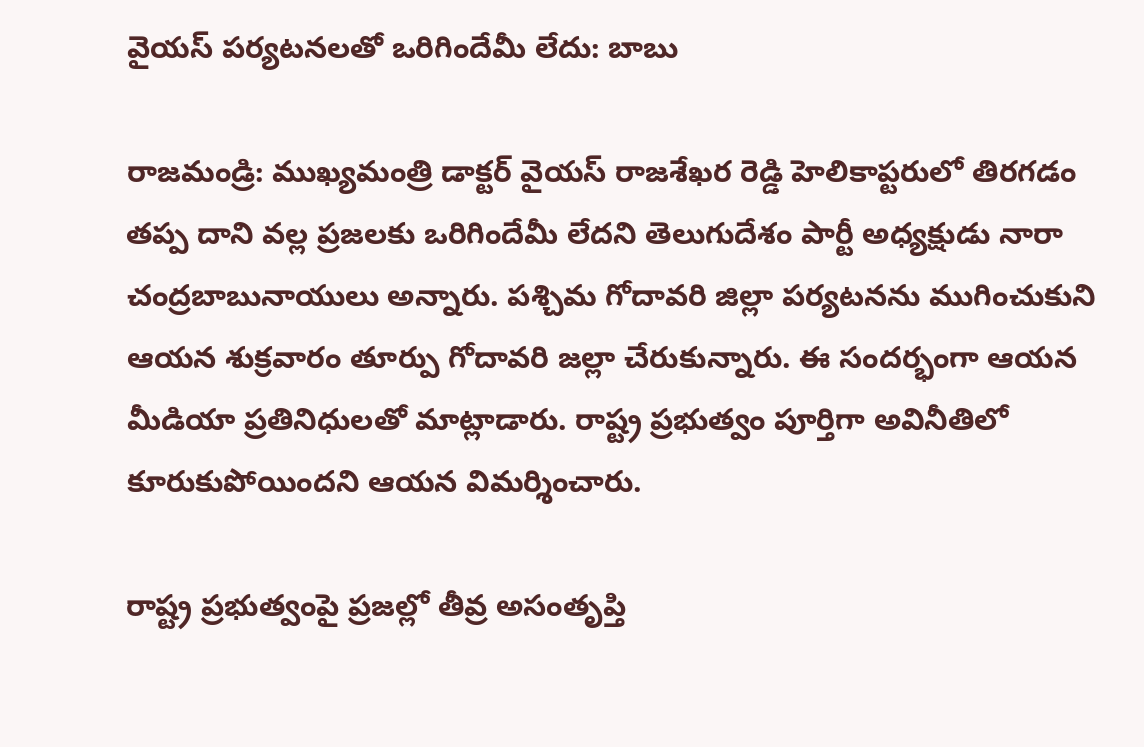వైయస్ పర్యటనలతో ఒరిగిందేమీ లేదు: బాబు

రాజమండ్రి: ముఖ్యమంత్రి డాక్టర్ వైయస్ రాజశేఖర రెడ్డి హెలికాప్టరులో తిరగడం తప్ప దాని వల్ల ప్రజలకు ఒరిగిందేమీ లేదని తెలుగుదేశం పార్టీ అధ్యక్షుడు నారా చంద్రబాబునాయులు అన్నారు. పశ్చిమ గోదావరి జిల్లా పర్యటనను ముగించుకుని ఆయన శుక్రవారం తూర్పు గోదావరి జల్లా చేరుకున్నారు. ఈ సందర్భంగా ఆయన మీడియా ప్రతినిధులతో మాట్లాడారు. రాష్ట్ర ప్రభుత్వం పూర్తిగా అవినీతిలో కూరుకుపోయిందని ఆయన విమర్శించారు.

రాష్ట్ర ప్రభుత్వంపై ప్రజల్లో తీవ్ర అసంతృప్తి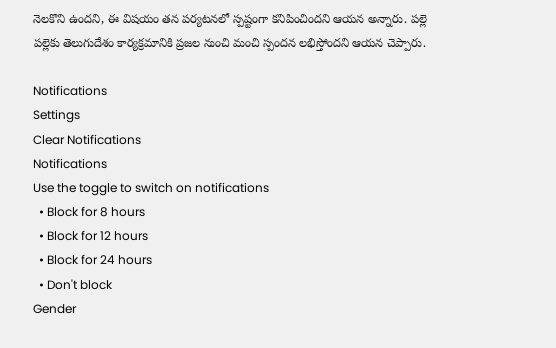నెలకొని ఉందని, ఈ విషయం తన పర్యటనలో స్పష్టంగా కనిపించిందని ఆయన అన్నారు. పల్లె పల్లెకు తెలుగుదేశం కార్యక్రమానికి ప్రజల నుంచి మంచి స్పందన లభిస్తోందని ఆయన చెప్పారు.

Notifications
Settings
Clear Notifications
Notifications
Use the toggle to switch on notifications
  • Block for 8 hours
  • Block for 12 hours
  • Block for 24 hours
  • Don't block
Gender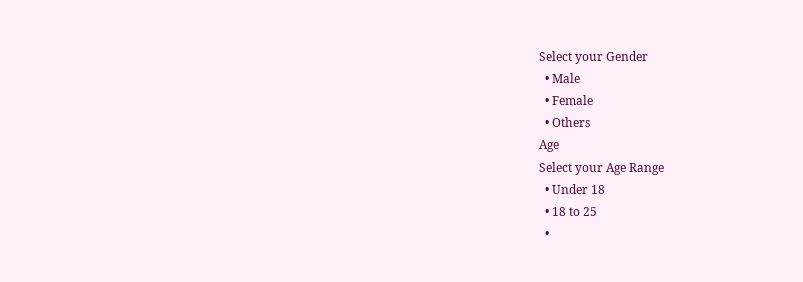Select your Gender
  • Male
  • Female
  • Others
Age
Select your Age Range
  • Under 18
  • 18 to 25
  •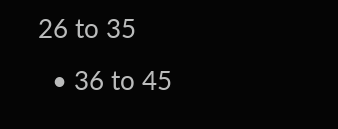26 to 35
  • 36 to 45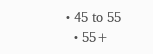• 45 to 55
  • 55+